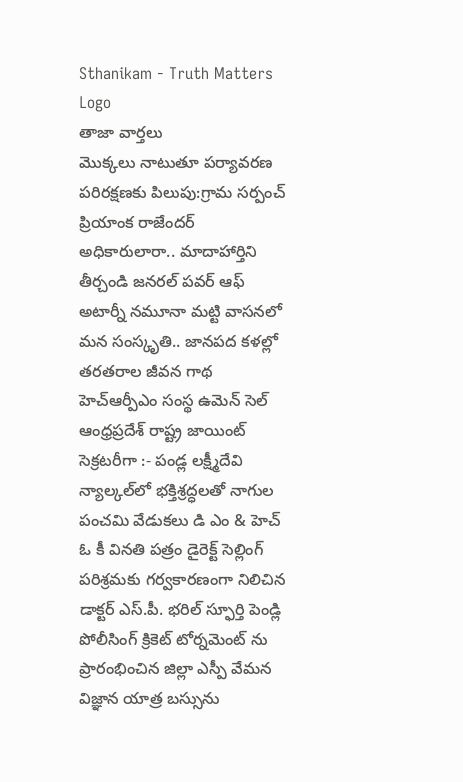Sthanikam - Truth Matters
Logo
తాజా వార్తలు
మొక్కలు నాటుతూ పర్యావరణ పరిరక్షణకు పిలుపు:గ్రామ సర్పంచ్ ప్రియాంక రాజేందర్ అధికారులారా.. మాదాహార్తిని తీర్చండి జనరల్ పవర్ ఆఫ్ అటార్నీ నమూనా మట్టి వాసనలో మన సంస్కృతి.. జానపద కళల్లో తరతరాల జీవన గాథ హెచ్ఆర్పీఎం సంస్థ ఉమెన్ సెల్ ఆంధ్రప్రదేశ్ రాష్ట్ర జాయింట్ సెక్రటరీగా :- పండ్ల లక్ష్మీదేవి న్యాల్కల్‌లో భక్తిశ్రద్ధలతో నాగుల పంచమి వేడుకలు డి ఎం & హెచ్ ఓ కీ వినతి పత్రం డైరెక్ట్ సెల్లింగ్ పరిశ్రమకు గర్వకారణంగా నిలిచిన డాక్టర్ ఎస్.పీ. భరిల్ స్ఫూర్తి పెండ్లి పోలీసింగ్ క్రికెట్ టోర్నమెంట్ ను ప్రారంభించిన జిల్లా ఎస్పీ వేమన విజ్ఞాన యాత్ర బస్సును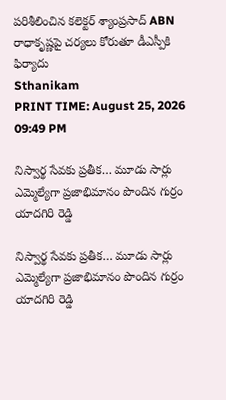పరిశీలించిన కలెక్టర్ శ్యాంప్రసాద్ ABN రాధాకృష్ణపై చర్యలు కోరుతూ డీఎస్పీకి ఫిర్యాదు
Sthanikam
PRINT TIME: August 25, 2026 09:49 PM

నిస్వార్థ సేవకు ప్రతీక… మూడు సార్లు ఎమ్మెల్యేగా ప్రజాభిమానం పొందిన గుర్రం యాదగిరి రెడ్డి

నిస్వార్థ సేవకు ప్రతీక… మూడు సార్లు ఎమ్మెల్యేగా ప్రజాభిమానం పొందిన గుర్రం యాదగిరి రెడ్డి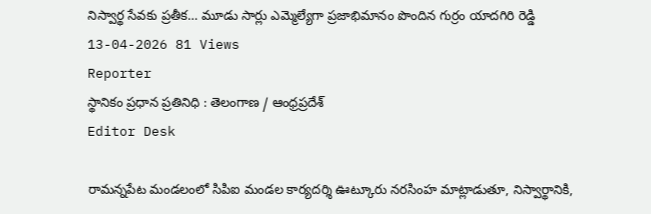నిస్వార్థ సేవకు ప్రతీక… మూడు సార్లు ఎమ్మెల్యేగా ప్రజాభిమానం పొందిన గుర్రం యాదగిరి రెడ్డి
13-04-2026 81 Views
Reporter
స్థానికం ప్రధాన ప్రతినిధి : తెలంగాణ / ఆంధ్రప్రదేశ్
Editor Desk

రామన్నపేట మండలంలో సిపిఐ మండల కార్యదర్శి ఊట్కూరు నరసింహ మాట్లాడుతూ, నిస్వార్థానికి,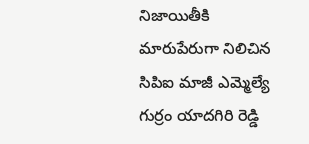నిజాయితీకి మారుపేరుగా నిలిచిన సిపిఐ మాజీ ఎమ్మెల్యే గుర్రం యాదగిరి రెడ్డి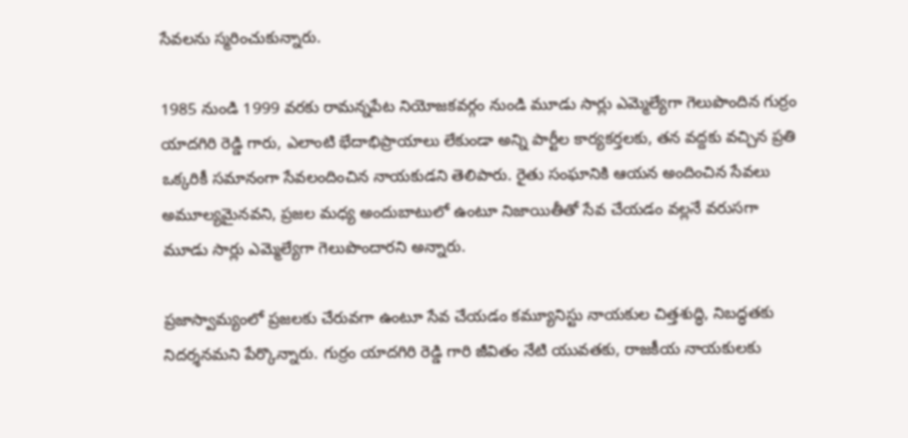సేవలను స్మరించుకున్నారు.

1985 నుండి 1999 వరకు రామన్నపేట నియోజకవర్గం నుండి మూడు సార్లు ఎమ్మెల్యేగా గెలుపొందిన గుర్రం యాదగిరి రెడ్డి గారు, ఎలాంటి భేదాభిప్రాయాలు లేకుండా అన్ని పార్టీల కార్యకర్తలకు, తన వద్దకు వచ్చిన ప్రతి ఒక్కరికీ సమానంగా సేవలందించిన నాయకుడని తెలిపారు. రైతు సంఘానికి ఆయన అందించిన సేవలు అమూల్యమైనవని, ప్రజల మధ్య అందుబాటులో ఉంటూ నిజాయితీతో సేవ చేయడం వల్లనే వరుసగా మూడు సార్లు ఎమ్మెల్యేగా గెలుపొందారని అన్నారు.

ప్రజాస్వామ్యంలో ప్రజలకు చేరువగా ఉంటూ సేవ చేయడం కమ్యూనిస్టు నాయకుల చిత్తశుద్ధి, నిబద్ధతకు నిదర్శనమని పేర్కొన్నారు. గుర్రం యాదగిరి రెడ్డి గారి జీవితం నేటి యువతకు, రాజకీయ నాయకులకు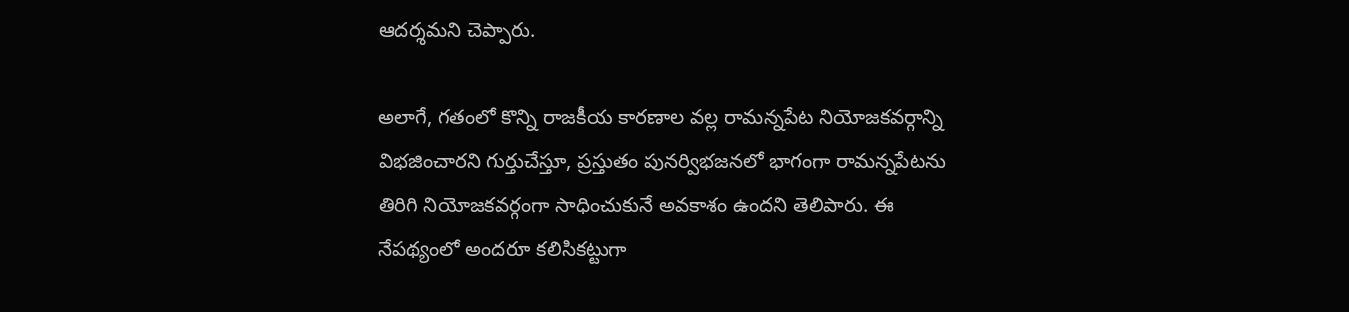ఆదర్శమని చెప్పారు.

అలాగే, గతంలో కొన్ని రాజకీయ కారణాల వల్ల రామన్నపేట నియోజకవర్గాన్ని విభజించారని గుర్తుచేస్తూ, ప్రస్తుతం పునర్విభజనలో భాగంగా రామన్నపేటను తిరిగి నియోజకవర్గంగా సాధించుకునే అవకాశం ఉందని తెలిపారు. ఈ నేపథ్యంలో అందరూ కలిసికట్టుగా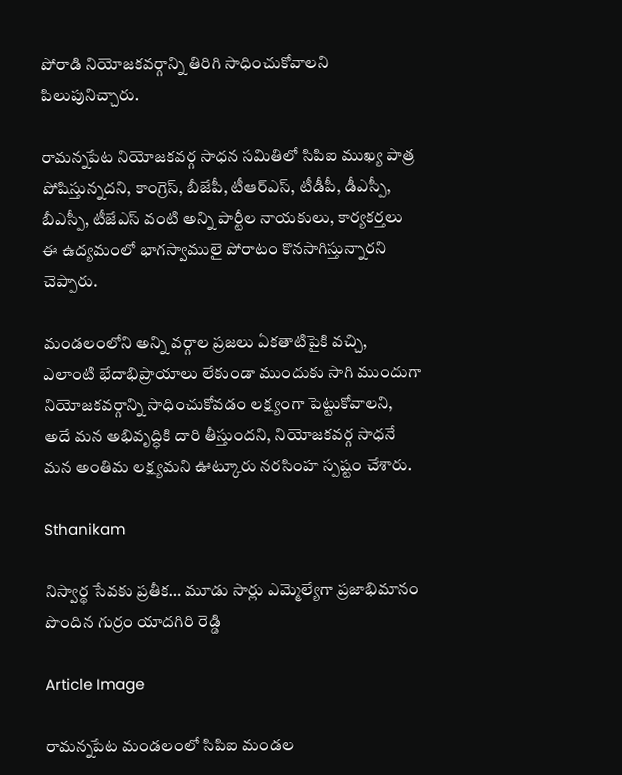పోరాడి నియోజకవర్గాన్ని తిరిగి సాధించుకోవాలని పిలుపునిచ్చారు.

రామన్నపేట నియోజకవర్గ సాధన సమితిలో సిపిఐ ముఖ్య పాత్ర పోషిస్తున్నదని, కాంగ్రెస్, బీజేపీ, టీఆర్ఎస్, టీడీపీ, డీఎస్పీ, బీఎస్పీ, టీజేఎస్ వంటి అన్ని పార్టీల నాయకులు, కార్యకర్తలు ఈ ఉద్యమంలో భాగస్వాములై పోరాటం కొనసాగిస్తున్నారని చెప్పారు.

మండలంలోని అన్ని వర్గాల ప్రజలు ఏకతాటిపైకి వచ్చి, ఎలాంటి భేదాభిప్రాయాలు లేకుండా ముందుకు సాగి ముందుగా నియోజకవర్గాన్ని సాధించుకోవడం లక్ష్యంగా పెట్టుకోవాలని, అదే మన అభివృద్ధికి దారి తీస్తుందని, నియోజకవర్గ సాధనే మన అంతిమ లక్ష్యమని ఊట్కూరు నరసింహ స్పష్టం చేశారు.

Sthanikam

నిస్వార్థ సేవకు ప్రతీక… మూడు సార్లు ఎమ్మెల్యేగా ప్రజాభిమానం పొందిన గుర్రం యాదగిరి రెడ్డి

Article Image

రామన్నపేట మండలంలో సిపిఐ మండల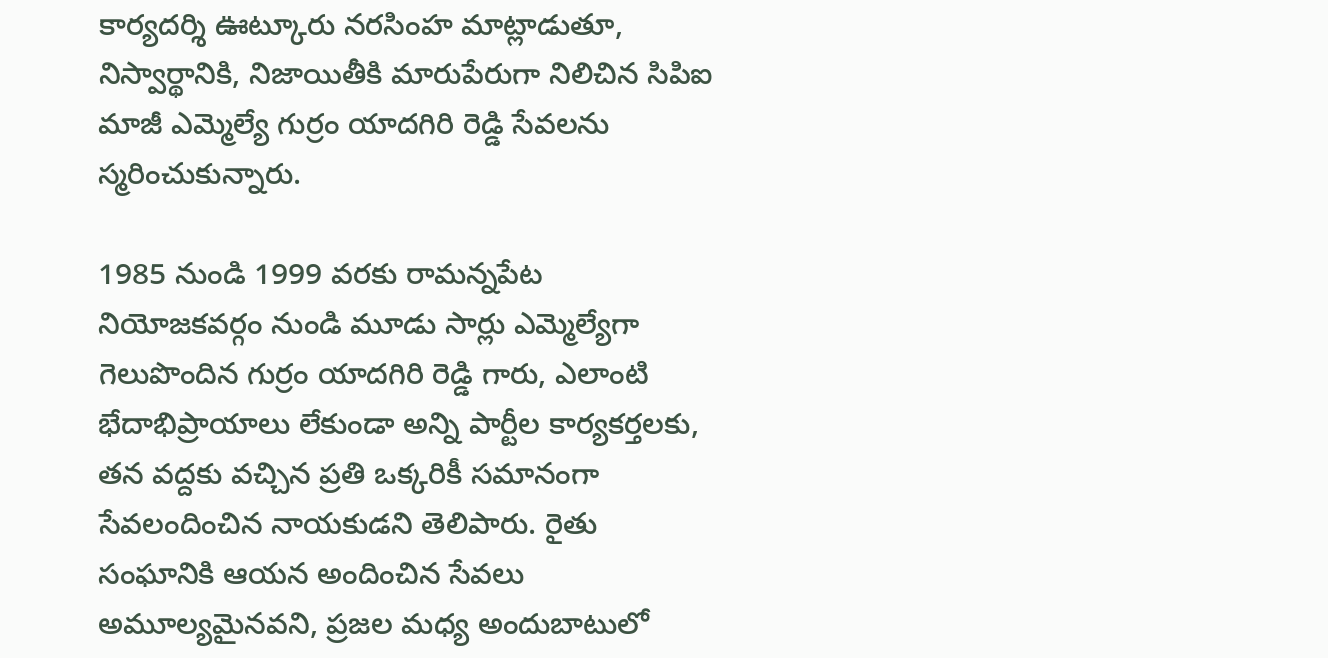కార్యదర్శి ఊట్కూరు నరసింహ మాట్లాడుతూ, నిస్వార్థానికి, నిజాయితీకి మారుపేరుగా నిలిచిన సిపిఐ మాజీ ఎమ్మెల్యే గుర్రం యాదగిరి రెడ్డి సేవలను స్మరించుకున్నారు.

1985 నుండి 1999 వరకు రామన్నపేట నియోజకవర్గం నుండి మూడు సార్లు ఎమ్మెల్యేగా గెలుపొందిన గుర్రం యాదగిరి రెడ్డి గారు, ఎలాంటి భేదాభిప్రాయాలు లేకుండా అన్ని పార్టీల కార్యకర్తలకు, తన వద్దకు వచ్చిన ప్రతి ఒక్కరికీ సమానంగా సేవలందించిన నాయకుడని తెలిపారు. రైతు సంఘానికి ఆయన అందించిన సేవలు అమూల్యమైనవని, ప్రజల మధ్య అందుబాటులో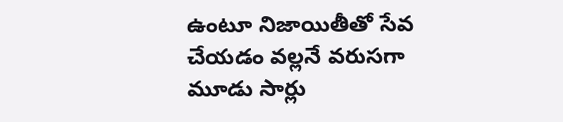ఉంటూ నిజాయితీతో సేవ చేయడం వల్లనే వరుసగా మూడు సార్లు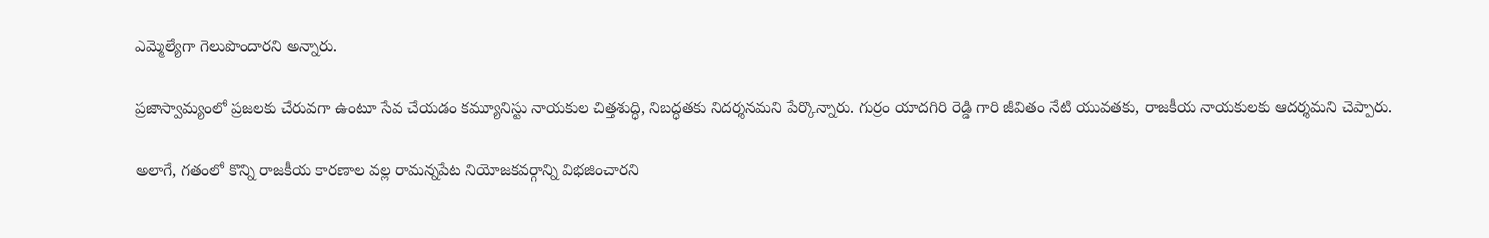ఎమ్మెల్యేగా గెలుపొందారని అన్నారు.

ప్రజాస్వామ్యంలో ప్రజలకు చేరువగా ఉంటూ సేవ చేయడం కమ్యూనిస్టు నాయకుల చిత్తశుద్ధి, నిబద్ధతకు నిదర్శనమని పేర్కొన్నారు. గుర్రం యాదగిరి రెడ్డి గారి జీవితం నేటి యువతకు, రాజకీయ నాయకులకు ఆదర్శమని చెప్పారు.

అలాగే, గతంలో కొన్ని రాజకీయ కారణాల వల్ల రామన్నపేట నియోజకవర్గాన్ని విభజించారని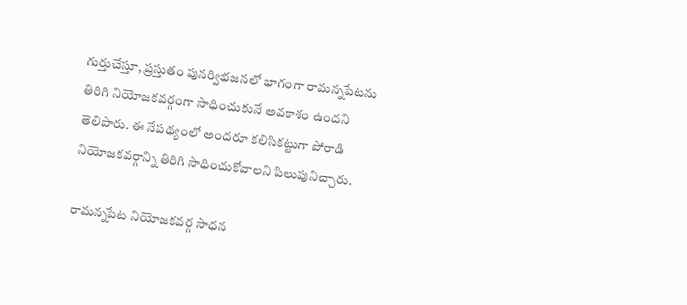గుర్తుచేస్తూ, ప్రస్తుతం పునర్విభజనలో భాగంగా రామన్నపేటను తిరిగి నియోజకవర్గంగా సాధించుకునే అవకాశం ఉందని తెలిపారు. ఈ నేపథ్యంలో అందరూ కలిసికట్టుగా పోరాడి నియోజకవర్గాన్ని తిరిగి సాధించుకోవాలని పిలుపునిచ్చారు.

రామన్నపేట నియోజకవర్గ సాధన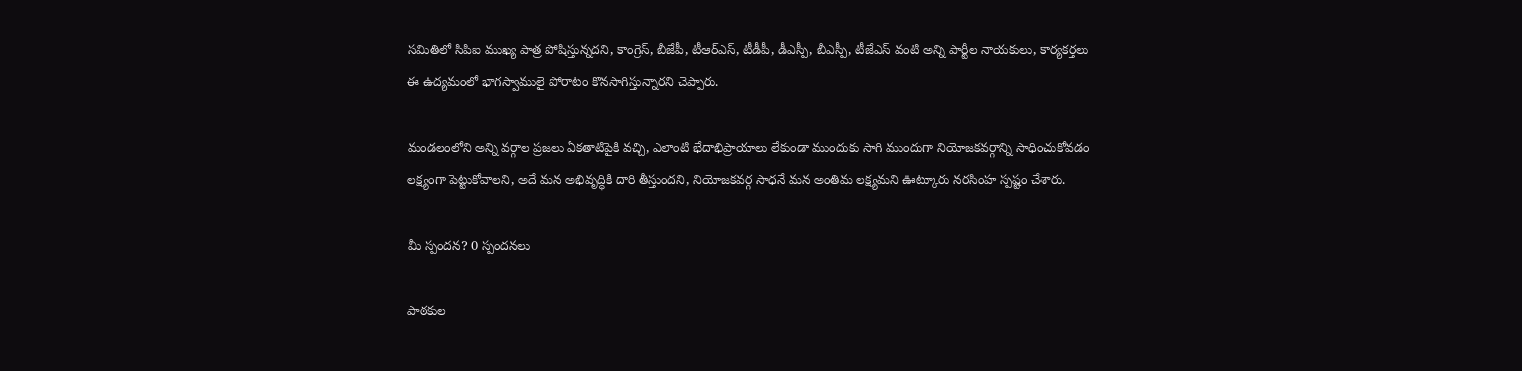సమితిలో సిపిఐ ముఖ్య పాత్ర పోషిస్తున్నదని, కాంగ్రెస్, బీజేపీ, టీఆర్ఎస్, టీడీపీ, డీఎస్పీ, బీఎస్పీ, టీజేఎస్ వంటి అన్ని పార్టీల నాయకులు, కార్యకర్తలు ఈ ఉద్యమంలో భాగస్వాములై పోరాటం కొనసాగిస్తున్నారని చెప్పారు.

మండలంలోని అన్ని వర్గాల ప్రజలు ఏకతాటిపైకి వచ్చి, ఎలాంటి భేదాభిప్రాయాలు లేకుండా ముందుకు సాగి ముందుగా నియోజకవర్గాన్ని సాధించుకోవడం లక్ష్యంగా పెట్టుకోవాలని, అదే మన అభివృద్ధికి దారి తీస్తుందని, నియోజకవర్గ సాధనే మన అంతిమ లక్ష్యమని ఊట్కూరు నరసింహ స్పష్టం చేశారు.

మీ స్పందన? 0 స్పందనలు

పాఠకుల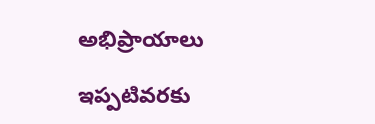అభిప్రాయాలు

ఇప్పటివరకు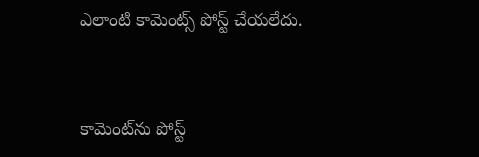ఎలాంటి కామెంట్స్ పోస్ట్ చేయలేదు.


కామెంట్‌ను పోస్ట్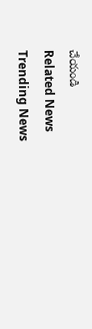చేయండి
Related News
Trending News